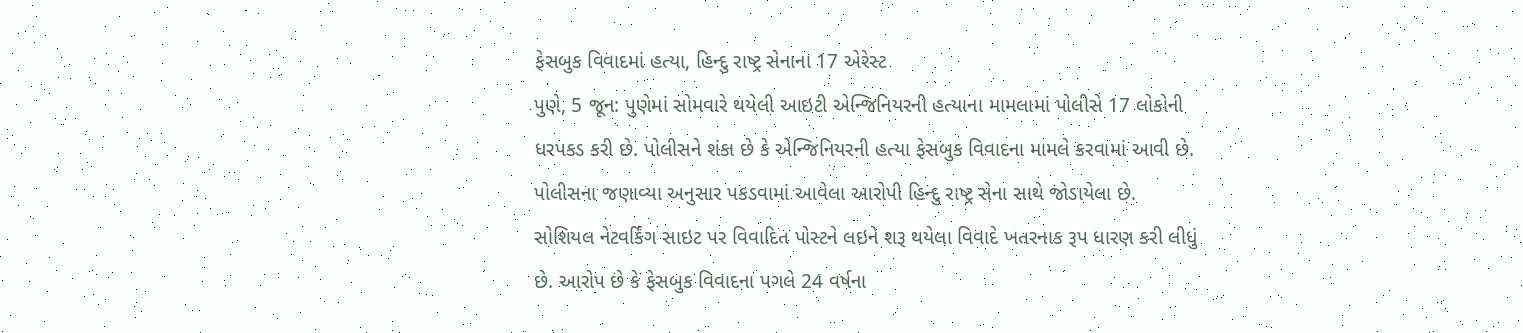ફેસબુક વિવાદમાં હત્યા, હિન્દુ રાષ્ટ્ર સેનાના 17 એરેસ્ટ
પુણે, 5 જૂન: પુણેમાં સોમવારે થયેલી આઇટી એન્જિનિયરની હત્યાના મામલામાં પોલીસે 17 લોકોની ધરપકડ કરી છે. પોલીસને શંકા છે કે એન્જિનિયરની હત્યા ફેસબુક વિવાદના મામલે કરવામાં આવી છે. પોલીસના જણાવ્યા અનુસાર પકડવામાં આવેલા આરોપી હિન્દુ રાષ્ટ્ર સેના સાથે જોડાયેલા છે.
સોશિયલ નેટવર્કિંગ સાઇટ પર વિવાદિત પોસ્ટને લઇને શરૂ થયેલા વિવાદે ખતરનાક રૂપ ધારણ કરી લીધું છે. આરોપ છે કે ફેસબુક વિવાદના પગલે 24 વર્ષના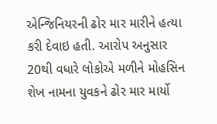એન્જિનિયરની ઢોર માર મારીને હત્યા કરી દેવાઇ હતી. આરોપ અનુસાર 20થી વધારે લોકોએ મળીને મોહસિન શેખ નામના યુવકને ઢોર માર માર્યો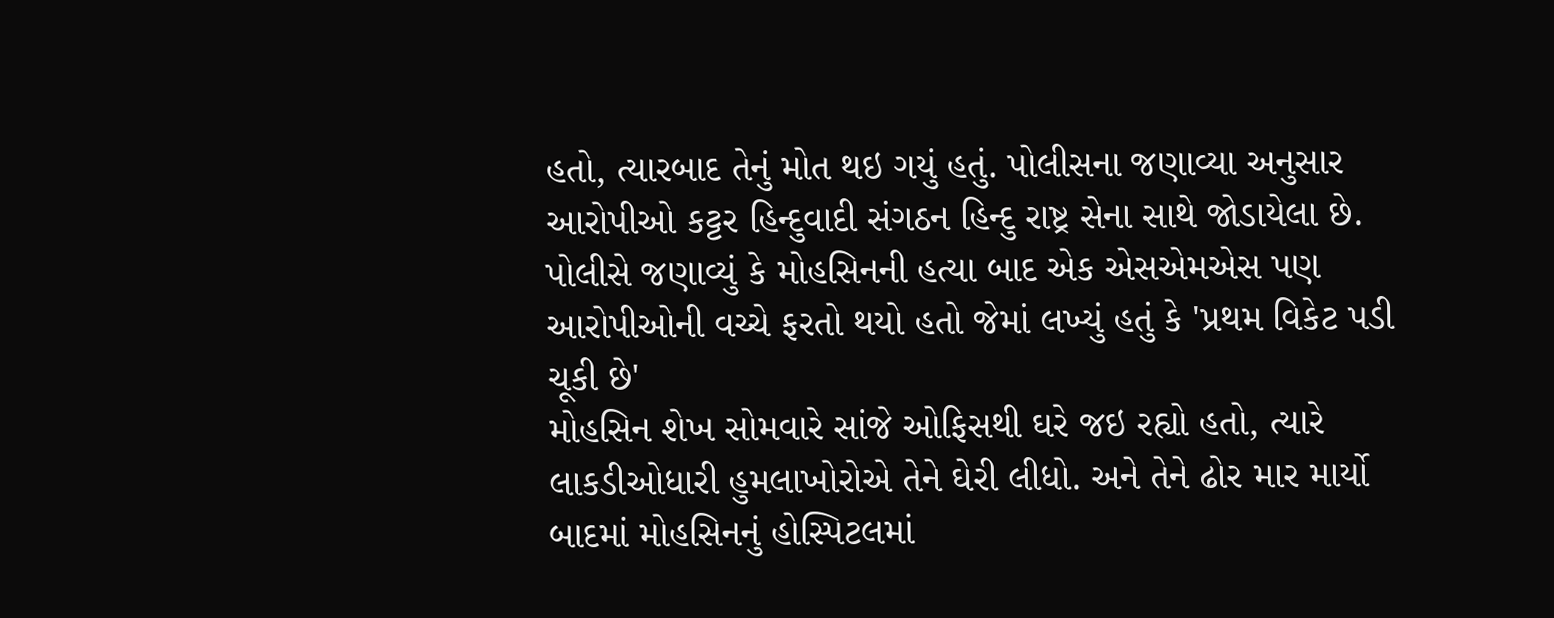હતો, ત્યારબાદ તેનું મોત થઇ ગયું હતું. પોલીસના જણાવ્યા અનુસાર આરોપીઓ કટ્ટર હિન્દુવાદી સંગઠન હિન્દુ રાષ્ટ્ર સેના સાથે જોડાયેલા છે. પોલીસે જણાવ્યું કે મોહસિનની હત્યા બાદ એક એસએમએસ પણ આરોપીઓની વચ્ચે ફરતો થયો હતો જેમાં લખ્યું હતું કે 'પ્રથમ વિકેટ પડી ચૂકી છે'
મોહસિન શેખ સોમવારે સાંજે ઓફિસથી ઘરે જઇ રહ્યો હતો, ત્યારે લાકડીઓધારી હુમલાખોરોએ તેને ઘેરી લીધો. અને તેને ઢોર માર માર્યો બાદમાં મોહસિનનું હોસ્પિટલમાં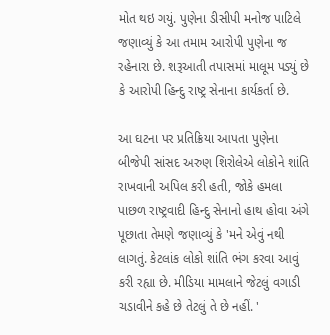મોત થઇ ગયું. પુણેના ડીસીપી મનોજ પાટિલે જણાવ્યું કે આ તમામ આરોપી પુણેના જ રહેનારા છે. શરૂઆતી તપાસમાં માલૂમ પડ્યું છે કે આરોપી હિન્દુ રાષ્ટ્ર સેનાના કાર્યકર્તા છે.

આ ઘટના પર પ્રતિક્રિયા આપતા પુણેના બીજેપી સાંસદ અરુણ શિરોલેએ લોકોને શાંતિ રાખવાની અપિલ કરી હતી, જોકે હમલા પાછળ રાષ્ટ્રવાદી હિન્દુ સેનાનો હાથ હોવા અંગે પૂછાતા તેમણે જણાવ્યું કે 'મને એવું નથી લાગતું. કેટલાંક લોકો શાંતિ ભંગ કરવા આવું કરી રહ્યા છે. મીડિયા મામલાને જેટલું વગાડી ચડાવીને કહે છે તેટલું તે છે નહીં. '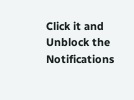Click it and Unblock the Notifications